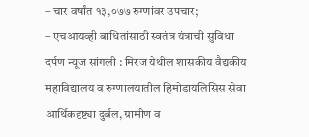– चार वर्षांत १३,०७७ रुग्णांवर उपचार;
– एचआयव्ही बाधितांसाठी स्वतंत्र यंत्राची सुविधा
दर्पण न्यूज सांगली : मिरज येथील शासकीय वैद्यकीय महाविद्यालय व रुग्णालयातील हिमोडायलिसिस सेवा आर्थिकदृष्ट्या दुर्बल, ग्रामीण व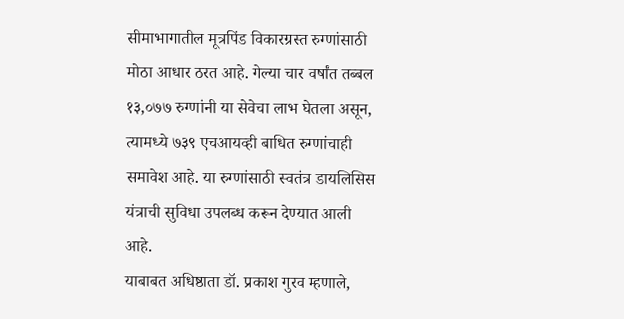सीमाभागातील मूत्रपिंड विकारग्रस्त रुग्णांसाठी मोठा आधार ठरत आहे. गेल्या चार वर्षांत तब्बल १३,०७७ रुग्णांनी या सेवेचा लाभ घेतला असून, त्यामध्ये ७३९ एचआयव्ही बाधित रुग्णांचाही समावेश आहे. या रुग्णांसाठी स्वतंत्र डायलिसिस यंत्राची सुविधा उपलब्ध करून देण्यात आली आहे.
याबाबत अधिष्ठाता डॉ. प्रकाश गुरव म्हणाले,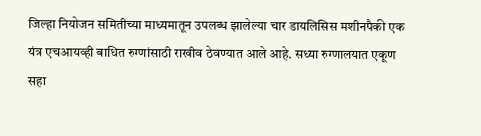जिल्हा नियोजन समितीच्या माध्यमातून उपलब्ध झालेल्या चार डायलिसिस मशीनपैकी एक यंत्र एचआयव्ही बाधित रुग्णांसाठी राखीव ठेवण्यात आले आहे. सध्या रुग्णालयात एकूण सहा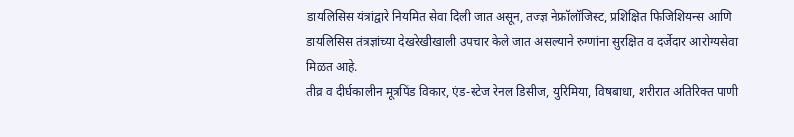डायलिसिस यंत्रांद्वारे नियमित सेवा दिली जात असून, तज्ज्ञ नेफ्रॉलॉजिस्ट, प्रशिक्षित फिजिशियन्स आणि डायलिसिस तंत्रज्ञांच्या देखरेखीखाली उपचार केले जात असल्याने रुग्णांना सुरक्षित व दर्जेदार आरोग्यसेवा मिळत आहे.
तीव्र व दीर्घकालीन मूत्रपिंड विकार, एंड-स्टेज रेनल डिसीज, युरिमिया, विषबाधा, शरीरात अतिरिक्त पाणी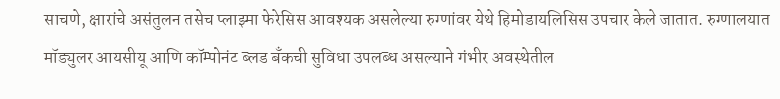साचणे, क्षारांचे असंतुलन तसेच प्लाझ्मा फेरेसिस आवश्यक असलेल्या रुग्णांवर येथे हिमोडायलिसिस उपचार केले जातात. रुग्णालयात मॉड्युलर आयसीयू आणि कॉम्पोनंट ब्लड बँकची सुविधा उपलब्ध असल्याने गंभीर अवस्थेतील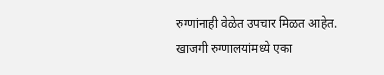रुग्णांनाही वेळेत उपचार मिळत आहेत.
खाजगी रुग्णालयांमध्ये एका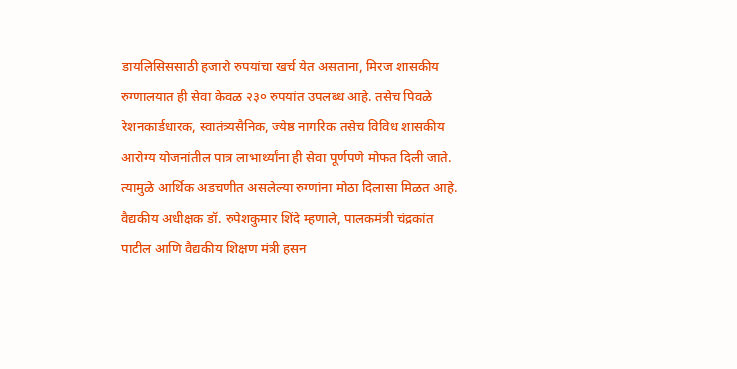डायलिसिससाठी हजारो रुपयांचा खर्च येत असताना, मिरज शासकीय रुग्णालयात ही सेवा केवळ २३० रुपयांत उपलब्ध आहे. तसेच पिवळे रेशनकार्डधारक, स्वातंत्र्यसैनिक, ज्येष्ठ नागरिक तसेच विविध शासकीय आरोग्य योजनांतील पात्र लाभार्थ्यांना ही सेवा पूर्णपणे मोफत दिली जाते. त्यामुळे आर्थिक अडचणीत असलेल्या रुग्णांना मोठा दिलासा मिळत आहे.
वैद्यकीय अधीक्षक डॉ. रुपेशकुमार शिंदे म्हणाले, पालकमंत्री चंद्रकांत पाटील आणि वैद्यकीय शिक्षण मंत्री हसन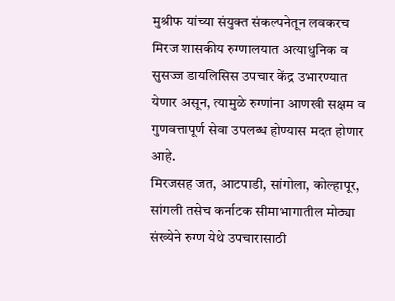मुश्रीफ यांच्या संयुक्त संकल्पनेतून लवकरच मिरज शासकीय रुग्णालयात अत्याधुनिक व सुसज्ज डायलिसिस उपचार केंद्र उभारण्यात येणार असून, त्यामुळे रुग्णांना आणखी सक्षम व गुणवत्तापूर्ण सेवा उपलब्ध होण्यास मदत होणार आहे.
मिरजसह जत, आटपाडी, सांगोला, कोल्हापूर, सांगली तसेच कर्नाटक सीमाभागातील मोठ्या संख्येने रुग्ण येथे उपचारासाठी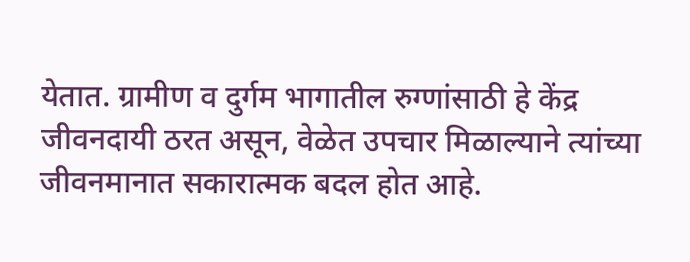येतात. ग्रामीण व दुर्गम भागातील रुग्णांसाठी हे केंद्र जीवनदायी ठरत असून, वेळेत उपचार मिळाल्याने त्यांच्या जीवनमानात सकारात्मक बदल होत आहे.